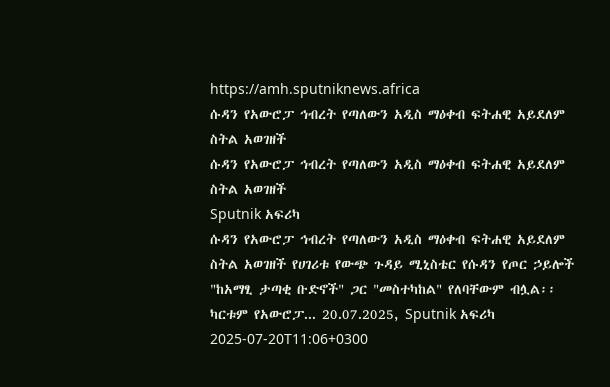https://amh.sputniknews.africa
ሱዳን የአውሮፓ ኅብረት የጣለውን አዲስ ማዕቀብ ፍትሐዊ አይደለም ስትል አወገዘች
ሱዳን የአውሮፓ ኅብረት የጣለውን አዲስ ማዕቀብ ፍትሐዊ አይደለም ስትል አወገዘች
Sputnik አፍሪካ
ሱዳን የአውሮፓ ኅብረት የጣለውን አዲስ ማዕቀብ ፍትሐዊ አይደለም ስትል አወገዘች የሀገሪቱ የውጭ ጉዳይ ሚኒስቴር የሱዳን የጦር ኃይሎች "ከአማፂ ታጣቂ ቡድኖች" ጋር "መስተካከል" የለባቸውም ብሏል፡፡ ካርቱም የአውሮፓ... 20.07.2025, Sputnik አፍሪካ
2025-07-20T11:06+0300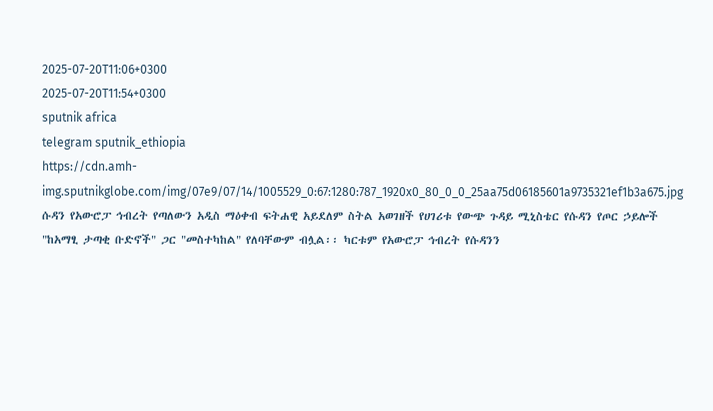2025-07-20T11:06+0300
2025-07-20T11:54+0300
sputnik africa
telegram sputnik_ethiopia
https://cdn.amh-img.sputnikglobe.com/img/07e9/07/14/1005529_0:67:1280:787_1920x0_80_0_0_25aa75d06185601a9735321ef1b3a675.jpg
ሱዳን የአውሮፓ ኅብረት የጣለውን አዲስ ማዕቀብ ፍትሐዊ አይደለም ስትል አወገዘች የሀገሪቱ የውጭ ጉዳይ ሚኒስቴር የሱዳን የጦር ኃይሎች "ከአማፂ ታጣቂ ቡድኖች" ጋር "መስተካከል" የለባቸውም ብሏል፡፡ ካርቱም የአውሮፓ ኅብረት የሱዳንን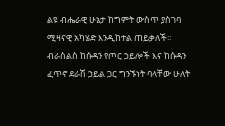ልዩ ብሔራዊ ሁኔታ ከግምት ውስጥ ያስገባ ሚዛናዊ አካሄድ እንዲከተል ጠይቃለች፡፡ ብራስልስ ከሱዳን የጦር ኃይሎች እና ከሱዳን ፈጥኖ ደራሽ ኃይል ጋር ግንኙነት ባላቸው ሁለት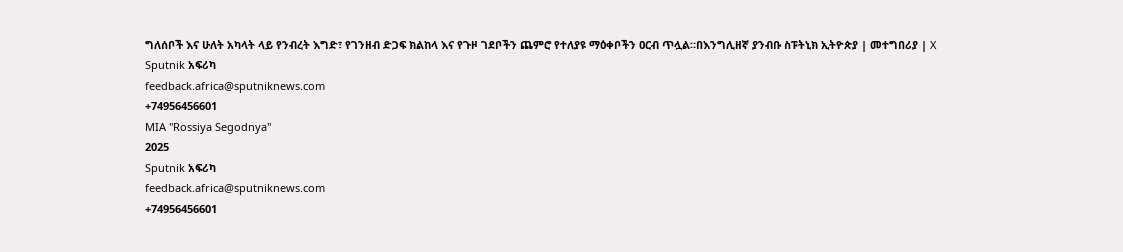ግለሰቦች እና ሁለት አካላት ላይ የንብረት እግድ፣ የገንዘብ ድጋፍ ክልከላ እና የጉዞ ገደቦችን ጨምሮ የተለያዩ ማዕቀቦችን ዐርብ ጥሏል።በእንግሊዘኛ ያንብቡ ስፑትኒክ ኢትዮጵያ | መተግበሪያ | X
Sputnik አፍሪካ
feedback.africa@sputniknews.com
+74956456601
MIA "Rossiya Segodnya"
2025
Sputnik አፍሪካ
feedback.africa@sputniknews.com
+74956456601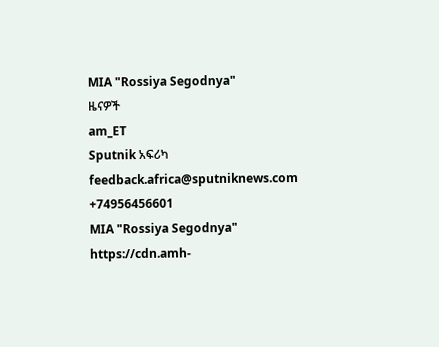MIA "Rossiya Segodnya"
ዜናዎች
am_ET
Sputnik አፍሪካ
feedback.africa@sputniknews.com
+74956456601
MIA "Rossiya Segodnya"
https://cdn.amh-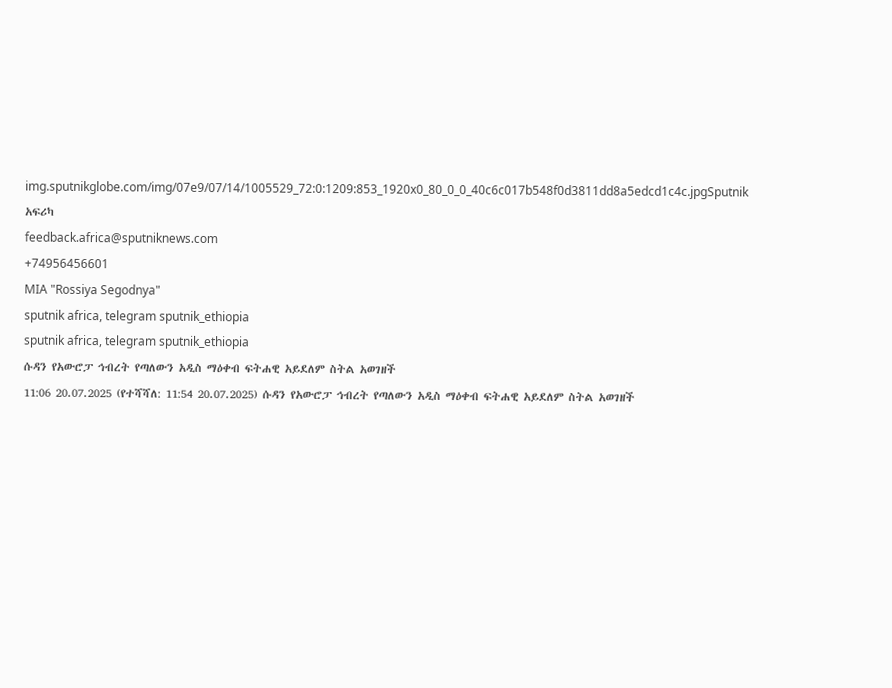img.sputnikglobe.com/img/07e9/07/14/1005529_72:0:1209:853_1920x0_80_0_0_40c6c017b548f0d3811dd8a5edcd1c4c.jpgSputnik አፍሪካ
feedback.africa@sputniknews.com
+74956456601
MIA "Rossiya Segodnya"
sputnik africa, telegram sputnik_ethiopia
sputnik africa, telegram sputnik_ethiopia
ሱዳን የአውሮፓ ኅብረት የጣለውን አዲስ ማዕቀብ ፍትሐዊ አይደለም ስትል አወገዘች
11:06 20.07.2025 (የተሻሻለ: 11:54 20.07.2025) ሱዳን የአውሮፓ ኅብረት የጣለውን አዲስ ማዕቀብ ፍትሐዊ አይደለም ስትል አወገዘች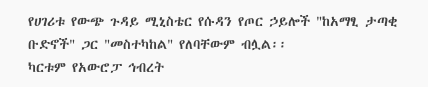የሀገሪቱ የውጭ ጉዳይ ሚኒስቴር የሱዳን የጦር ኃይሎች "ከአማፂ ታጣቂ ቡድኖች" ጋር "መስተካከል" የለባቸውም ብሏል፡፡
ካርቱም የአውሮፓ ኅብረት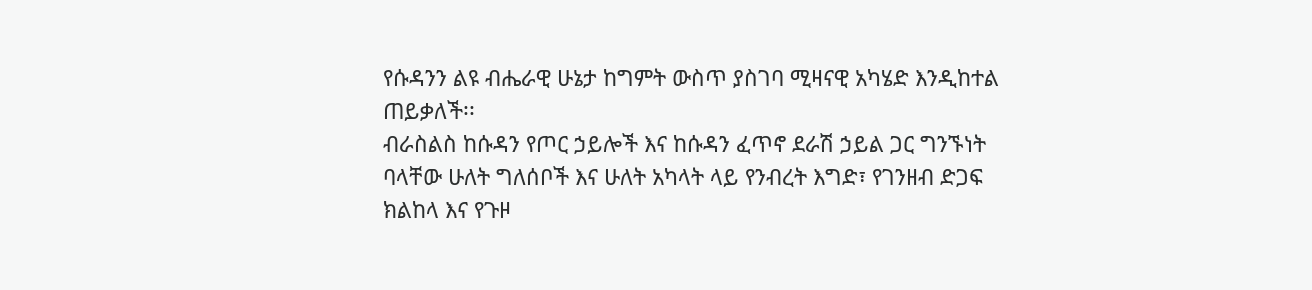የሱዳንን ልዩ ብሔራዊ ሁኔታ ከግምት ውስጥ ያስገባ ሚዛናዊ አካሄድ እንዲከተል ጠይቃለች፡፡
ብራስልስ ከሱዳን የጦር ኃይሎች እና ከሱዳን ፈጥኖ ደራሽ ኃይል ጋር ግንኙነት ባላቸው ሁለት ግለሰቦች እና ሁለት አካላት ላይ የንብረት እግድ፣ የገንዘብ ድጋፍ ክልከላ እና የጉዞ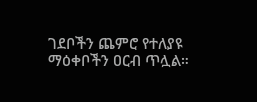ገደቦችን ጨምሮ የተለያዩ ማዕቀቦችን ዐርብ ጥሏል።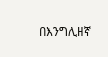በእንግሊዘኛ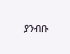ያንብቡ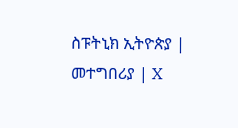ስፑትኒክ ኢትዮጵያ | መተግበሪያ | X